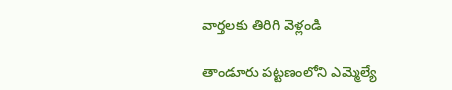వార్తలకు తిరిగి వెళ్లండి

తాండూరు పట్టణంలోని ఎమ్మెల్యే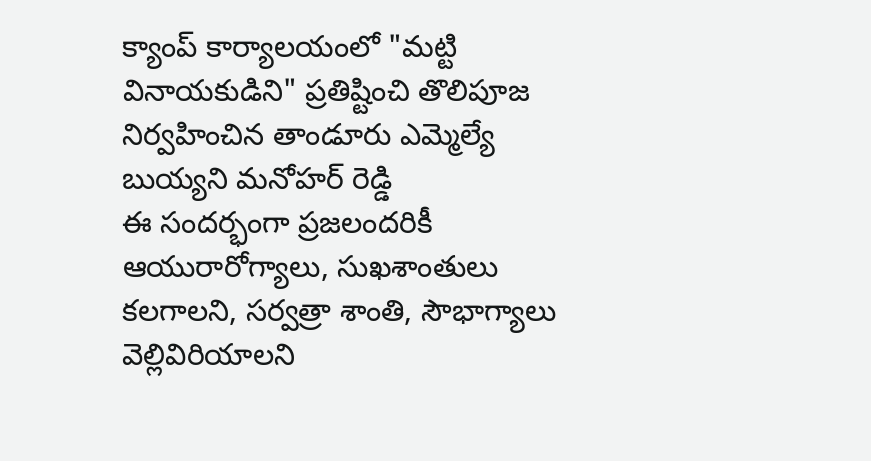క్యాంప్ కార్యాలయంలో "మట్టి వినాయకుడిని" ప్రతిష్టించి తొలిపూజ నిర్వహించిన తాండూరు ఎమ్మెల్యే బుయ్యని మనోహర్ రెడ్డి
ఈ సందర్భంగా ప్రజలందరికీ ఆయురారోగ్యాలు, సుఖశాంతులు కలగాలని, సర్వత్రా శాంతి, సౌభాగ్యాలు వెల్లివిరియాలని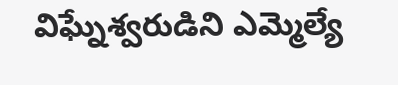విఘ్నేశ్వరుడిని ఎమ్మెల్యే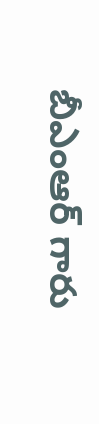బీఎంఆర్ గారు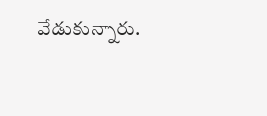వేడుకున్నారు.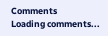Comments
Loading comments...